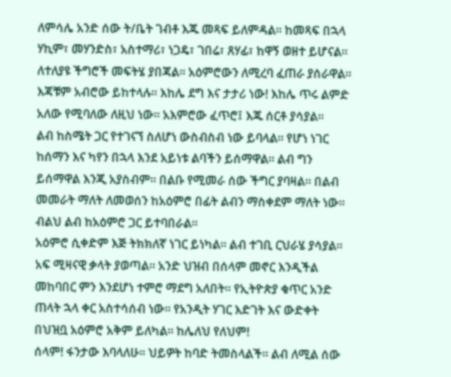ለምሳሌ አንድ ሰው ት/ቤት ገብቶ እጁ መጻፍ ይለምዳል። ከመጻፍ በኋላ ሃኪም፣ መሃንድስ፣ አስተማሪ፣ ነጋዴ፣ ገበሬ፣ ጸሃፊ፣ ከዋኝ ወዘተ ይሆናል። ለተለያዩ ችግሮች መፍትሄ ያበጃል። አዕምሮውን ለሚረባ ፈጠራ ያሰራዋል። እጃቹም አብሮው ይከተላሉ። እከሌ ደግ እና ታታሪ ነው! እከሌ ጥሩ ልምድ አለው የሚባለው ለዚህ ነው። አእምሮው ፈጥሮ፤ እጁ ሰርቶ ያሳያል።
ልብ ከስሜት ጋር የተገናኘ ስለሆነ ውስብስብ ነው ይባላል። የሆነ ነገር ከሰማን እና ካየን በኋላ እንደ አይነቱ ልባችን ይሰማዋል። ልብ ግን ይሰማዋል እንጂ አያስብም። በልቡ የሚመራ ሰው ችግር ያባዛል። በልብ መመራት ማለት ለመወሰን ከአዕምሮ በፊት ልብን ማስቀደም ማለት ነው። ብልህ ልብ ከአዕምሮ ጋር ይተባበራል።
አዕምሮ ሲቀድም እጅ ትክክለኛ ነገር ይነካል። ልብ ተገቢ ርህራሄ ያሳያል። አፍ ሚዛናዊ ቃላት ያወጣል። አንድ ህዝብ በሰላም መኖር እንዲችል መከባበር ምን እንደሆነ ተምሮ ማደግ አለበት። የኢትዮጵያ ቁጥር አንድ ጠላት ኋላ ቀር አስተሳሰብ ነው። የአንዲት ሃገር እድገት እና ውድቀት በህዝቧ አዕምሮ አቅም ይለካል። ከሌለህ የለህም!
ሰላም! ፋንታው እባላለሁ፡፡ ህይዎት ከባድ ትመስላልች። ልብ ለሚል ሰው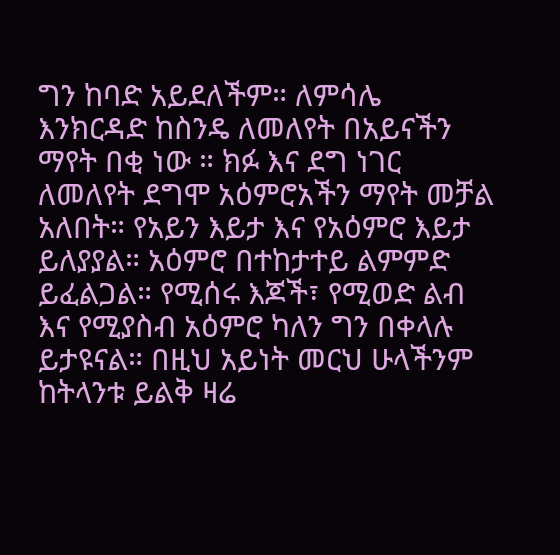ግን ከባድ አይደለችም። ለምሳሌ እንክርዳድ ከስንዴ ለመለየት በአይናችን ማየት በቂ ነው ። ክፉ እና ደግ ነገር ለመለየት ደግሞ አዕምሮአችን ማየት መቻል አለበት። የአይን እይታ እና የአዕምሮ እይታ ይለያያል። አዕምሮ በተከታተይ ልምምድ ይፈልጋል። የሚሰሩ እጆች፣ የሚወድ ልብ እና የሚያስብ አዕምሮ ካለን ግን በቀላሉ ይታዩናል። በዚህ አይነት መርህ ሁላችንም ከትላንቱ ይልቅ ዛሬ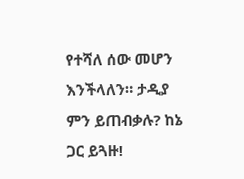የተሻለ ሰው መሆን እንችላለን። ታዲያ ምን ይጠብቃሉ? ከኔ ጋር ይጓዙ!